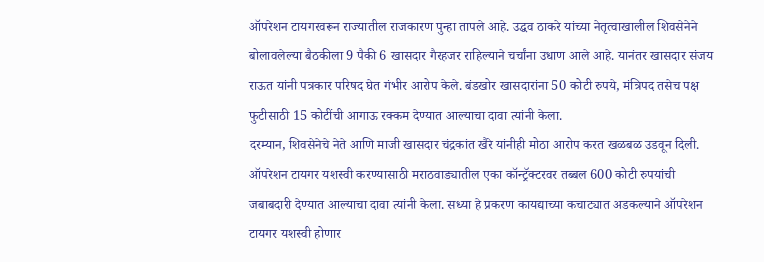ऑपरेशन टायगरवरून राज्यातील राजकारण पुन्हा तापले आहे. उद्धव ठाकरे यांच्या नेतृत्वाखालील शिवसेनेने बोलावलेल्या बैठकीला 9 पैकी 6 खासदार गैरहजर राहिल्याने चर्चांना उधाण आले आहे. यानंतर खासदार संजय राऊत यांनी पत्रकार परिषद घेत गंभीर आरोप केले. बंडखोर खासदारांना 50 कोटी रुपये, मंत्रिपद तसेच पक्ष फुटीसाठी 15 कोटींची आगाऊ रक्कम देण्यात आल्याचा दावा त्यांनी केला.
दरम्यान, शिवसेनेचे नेते आणि माजी खासदार चंद्रकांत खैरे यांनीही मोठा आरोप करत खळबळ उडवून दिली. ऑपरेशन टायगर यशस्वी करण्यासाठी मराठवाड्यातील एका कॉन्ट्रॅक्टरवर तब्बल 600 कोटी रुपयांची जबाबदारी देण्यात आल्याचा दावा त्यांनी केला. सध्या हे प्रकरण कायद्याच्या कचाट्यात अडकल्याने ऑपरेशन टायगर यशस्वी होणार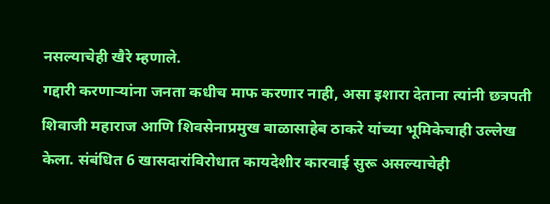नसल्याचेही खैरे म्हणाले.
गद्दारी करणाऱ्यांना जनता कधीच माफ करणार नाही, असा इशारा देताना त्यांनी छत्रपती शिवाजी महाराज आणि शिवसेनाप्रमुख बाळासाहेब ठाकरे यांच्या भूमिकेचाही उल्लेख केला. संबंधित 6 खासदारांविरोधात कायदेशीर कारवाई सुरू असल्याचेही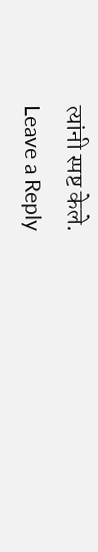त्यांनी स्पष्ट केले.
Leave a Reply